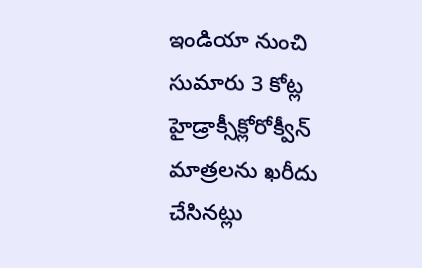ఇండియా నుంచి సుమారు 3 కోట్ల హైడ్రాక్సీక్లోరోక్వీన్ మాత్రలను ఖరీదు చేసినట్లు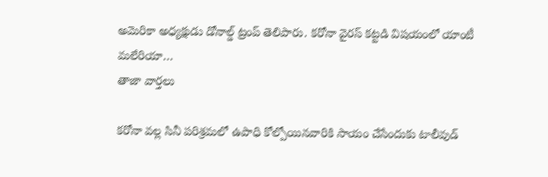అమెరికా అధ్యక్షుడు డోనాల్డ్ ట్రంప్ తెలిపారు. కరోనా వైరస్ కట్టడి విషయంలో యాంటీ మలేరియా…
తాజా వార్తలు

కరోనా వల్ల సినీ పరిశ్రమలో ఉపాధి కోల్పోయినవారికి సాయం చేసేందుకు టాలీవుడ్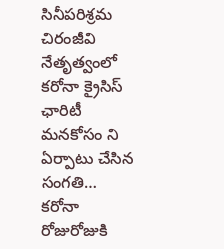సినీపరిశ్రమ చిరంజీవి నేతృత్వంలో కరోనా క్రైసిస్ ఛారిటీ మనకోసం ని ఏర్పాటు చేసిన సంగతి…
కరోనా రోజురోజుకి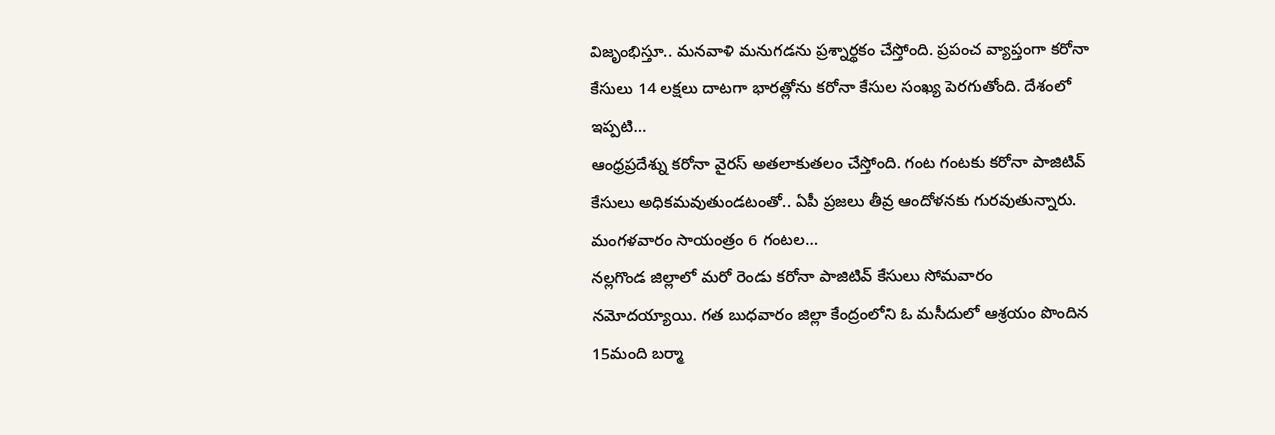విజృంభిస్తూ.. మనవాళి మనుగడను ప్రశ్నార్థకం చేస్తోంది. ప్రపంచ వ్యాప్తంగా కరోనా కేసులు 14 లక్షలు దాటగా భారత్లోను కరోనా కేసుల సంఖ్య పెరగుతోంది. దేశంలో ఇప్పటి…
ఆంధ్రప్రదేశ్ను కరోనా వైరస్ అతలాకుతలం చేస్తోంది. గంట గంటకు కరోనా పాజిటివ్ కేసులు అధికమవుతుండటంతో.. ఏపీ ప్రజలు తీవ్ర ఆందోళనకు గురవుతున్నారు. మంగళవారం సాయంత్రం 6 గంటల…
నల్లగొండ జిల్లాలో మరో రెండు కరోనా పాజిటివ్ కేసులు సోమవారం నమోదయ్యాయి. గత బుధవారం జిల్లా కేంద్రంలోని ఓ మసీదులో ఆశ్రయం పొందిన 15మంది బర్మా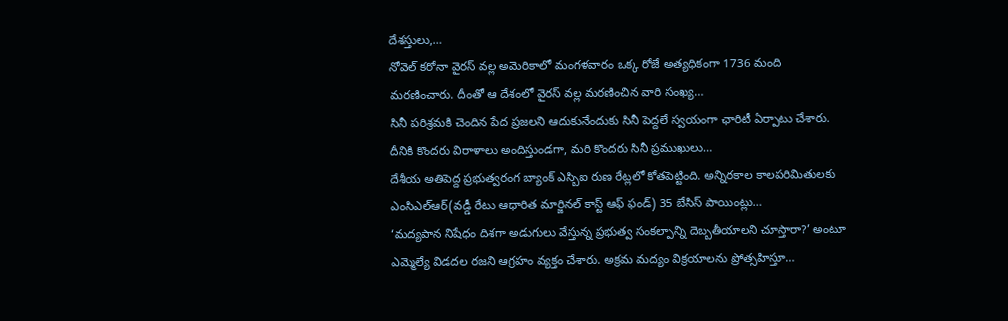దేశస్తులు,…
నోవెల్ కరోనా వైరస్ వల్ల అమెరికాలో మంగళవారం ఒక్క రోజే అత్యధికంగా 1736 మంది మరణించారు. దీంతో ఆ దేశంలో వైరస్ వల్ల మరణించిన వారి సంఖ్య…
సినీ పరిశ్రమకి చెందిన పేద ప్రజలని ఆదుకునేందుకు సినీ పెద్దలే స్వయంగా ఛారిటీ ఏర్పాటు చేశారు. దీనికి కొందరు విరాళాలు అందిస్తుండగా, మరి కొందరు సినీ ప్రముఖులు…
దేశీయ అతిపెద్ద ప్రభుత్వరంగ బ్యాంక్ ఎస్బిఐ రుణ రేట్లలో కోతపెట్టింది. అన్నిరకాల కాలపరిమితులకు ఎంసిఎల్ఆర్(వడ్డీ రేటు ఆధారిత మార్జినల్ కాస్ట్ ఆఫ్ ఫండ్) 35 బేసిస్ పాయింట్లు…
‘మద్యపాన నిషేధం దిశగా అడుగులు వేస్తున్న ప్రభుత్వ సంకల్పాన్ని దెబ్బతీయాలని చూస్తారా?’ అంటూ ఎమ్మెల్యే విడదల రజని ఆగ్రహం వ్యక్తం చేశారు. అక్రమ మద్యం విక్రయాలను ప్రోత్సహిస్తూ…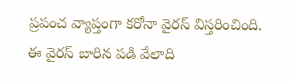ప్రపంచ వ్యాప్తంగా కరోనా వైరస్ విస్తరించింది. ఈ వైరస్ బారిన పడి వేలాది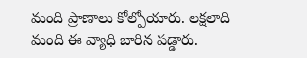మంది ప్రాణాలు కోల్పోయారు. లక్షలాది మంది ఈ వ్యాధి బారిన పడ్డారు.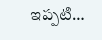ఇప్పటి…